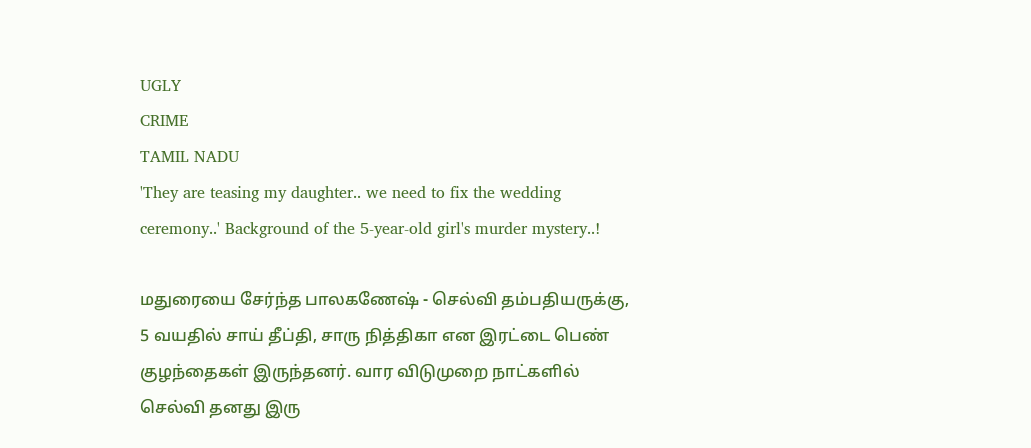UGLY
CRIME
TAMIL NADU
'They are teasing my daughter.. we need to fix the wedding ceremony..' Background of the 5-year-old girl's murder mystery..!

மதுரையை சேர்ந்த பாலகணேஷ் - செல்வி தம்பதியருக்கு, 5 வயதில் சாய் தீப்தி, சாரு நித்திகா என இரட்டை பெண் குழந்தைகள் இருந்தனர். வார விடுமுறை நாட்களில் செல்வி தனது இரு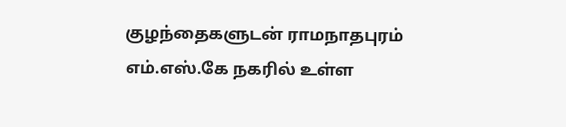குழந்தைகளுடன் ராமநாதபுரம் எம்.எஸ்.கே நகரில் உள்ள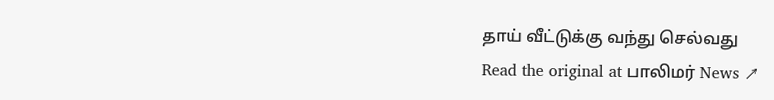தாய் வீட்டுக்கு வந்து செல்வது
Read the original at பாலிமர் News ↗